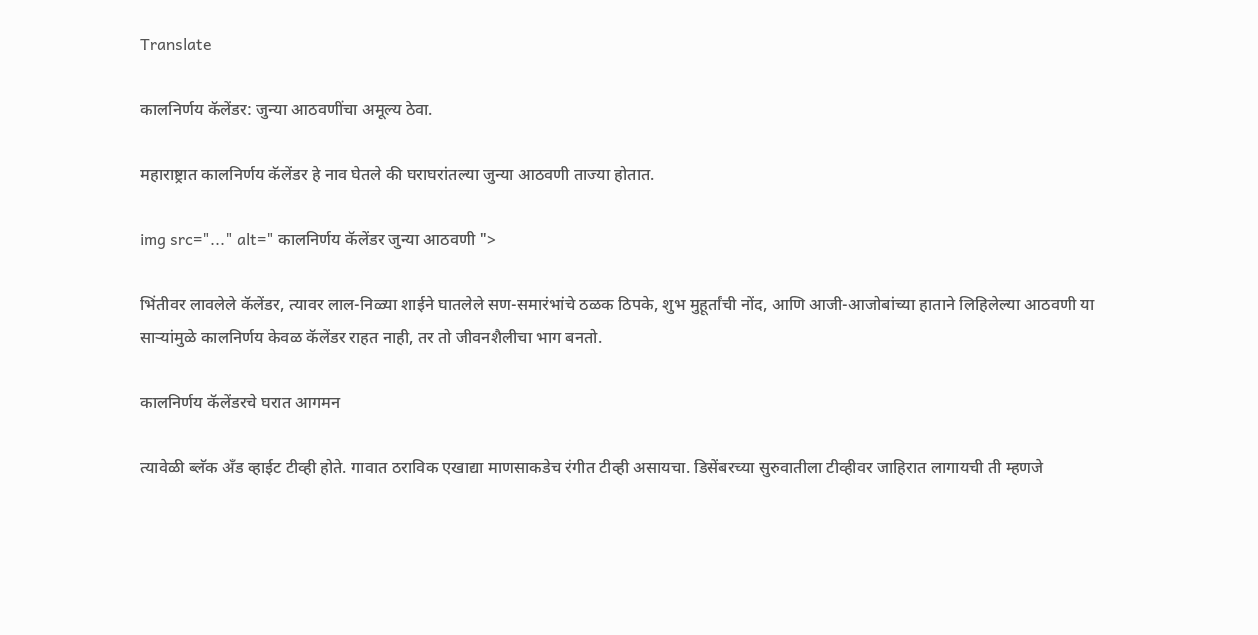Translate

कालनिर्णय कॅलेंडर: जुन्या आठवणींचा अमूल्य ठेवा.

महाराष्ट्रात कालनिर्णय कॅलेंडर हे नाव घेतले की घराघरांतल्या जुन्या आठवणी ताज्या होतात.

img src="..." alt=" कालनिर्णय कॅलेंडर जुन्या आठवणी ">

भिंतीवर लावलेले कॅलेंडर, त्यावर लाल-निळ्या शाईने घातलेले सण-समारंभांचे ठळक ठिपके, शुभ मुहूर्तांची नोंद, आणि आजी-आजोबांच्या हाताने लिहिलेल्या आठवणी या साऱ्यांमुळे कालनिर्णय केवळ कॅलेंडर राहत नाही, तर तो जीवनशैलीचा भाग बनतो.

कालनिर्णय कॅलेंडरचे घरात आगमन

त्यावेळी ब्लॅक अँड व्हाईट टीव्ही होते. गावात ठराविक एखाद्या माणसाकडेच रंगीत टीव्ही असायचा. डिसेंबरच्या सुरुवातीला टीव्हीवर जाहिरात लागायची ती म्हणजे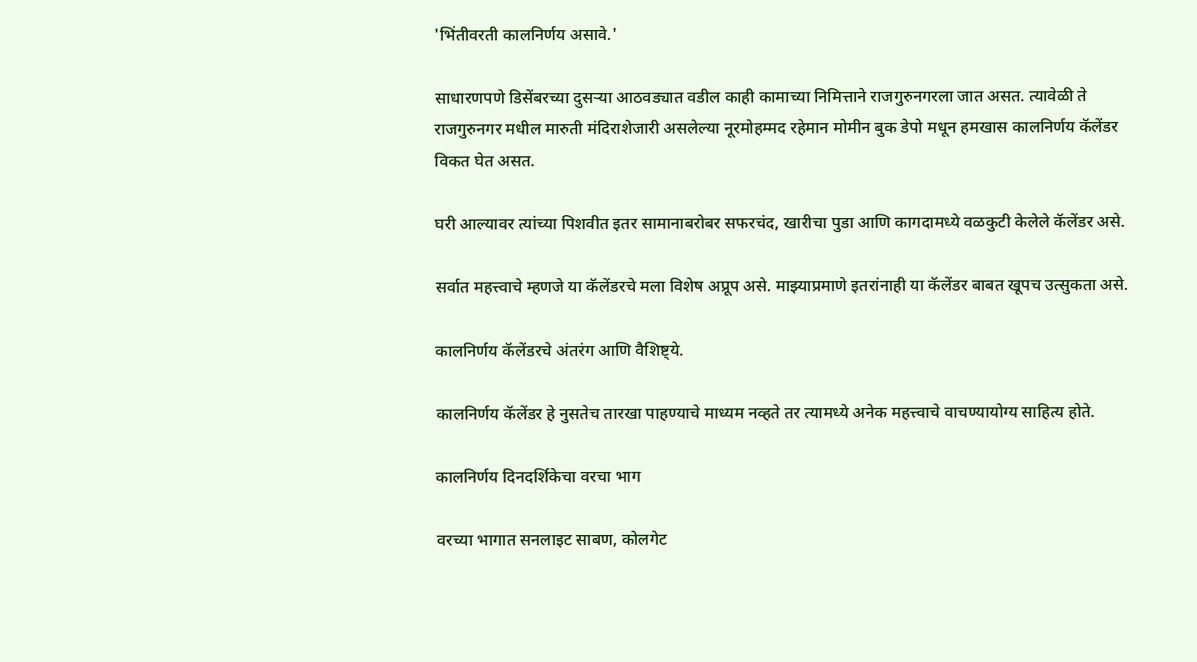'भिंतीवरती कालनिर्णय असावे.'

साधारणपणे डिसेंबरच्या दुसऱ्या आठवड्यात वडील काही कामाच्या निमित्ताने राजगुरुनगरला जात असत. त्यावेळी ते राजगुरुनगर मधील मारुती मंदिराशेजारी असलेल्या नूरमोहम्मद रहेमान मोमीन बुक डेपो मधून हमखास कालनिर्णय कॅलेंडर विकत घेत असत.

घरी आल्यावर त्यांच्या पिशवीत इतर सामानाबरोबर सफरचंद, खारीचा पुडा आणि कागदामध्ये वळकुटी केलेले कॅलेंडर असे.

सर्वात महत्त्वाचे म्हणजे या कॅलेंडरचे मला विशेष अप्रूप असे. माझ्याप्रमाणे इतरांनाही या कॅलेंडर बाबत खूपच उत्सुकता असे.

कालनिर्णय कॅलेंडरचे अंतरंग आणि वैशिष्ट्ये.

कालनिर्णय कॅलेंडर हे नुसतेच तारखा पाहण्याचे माध्यम नव्हते तर त्यामध्ये अनेक महत्त्वाचे वाचण्यायोग्य साहित्य होते.

कालनिर्णय दिनदर्शिकेचा वरचा भाग

वरच्या भागात सनलाइट साबण, कोलगेट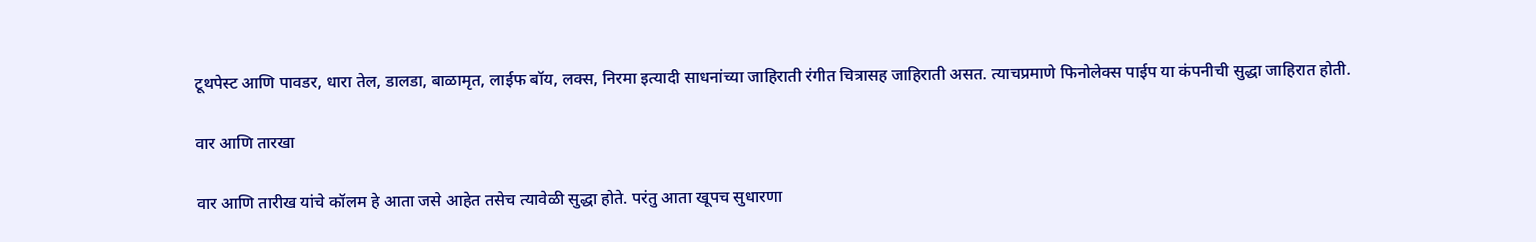टूथपेस्ट आणि पावडर, धारा तेल, डालडा, बाळामृत, लाईफ बॉय, लक्स, निरमा इत्यादी साधनांच्या जाहिराती रंगीत चित्रासह जाहिराती असत. त्याचप्रमाणे फिनोलेक्स पाईप या कंपनीची सुद्धा जाहिरात होती.

वार आणि तारखा

वार आणि तारीख यांचे कॉलम हे आता जसे आहेत तसेच त्यावेळी सुद्धा होते. परंतु आता खूपच सुधारणा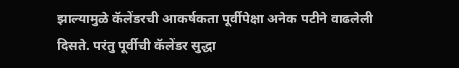झाल्यामुळे कॅलेंडरची आकर्षकता पूर्वीपेक्षा अनेक पटीने वाढलेली दिसते. परंतु पूर्वीची कॅलेंडर सुद्धा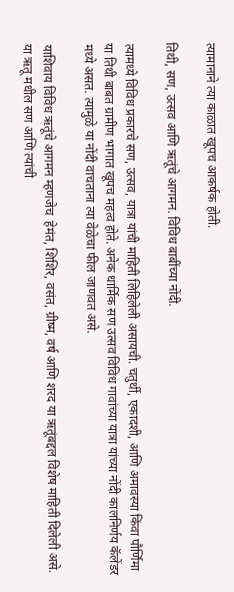त्यामानाने त्या काळात खूपच आकर्षक होती.

तिथी, सण, उत्सव आणि ऋतूंचे आगमन. विविध बाबींच्या नोंदी.

त्यामध्ये विविध प्रकारचे सण, उत्सव, यात्रा यांची माहिती लिहिलेली असायची. चतुर्थी, एकादशी, आणि अमावस्या किंवा पौर्णिमा या तिथी बाबत ग्रामीण भागात खूपच महत्व होते. अनेक धार्मिक सण उत्सव विविध गावांच्या यात्रा यांच्या नोंदी कालनिर्णय कॅलेंडर मध्ये असत. त्यामुळे या नोंदी वाचताना त्या वेळेचा फील जाणवत असे.

याशिवाय विविध ऋतूंचे आगमन म्हणजेच  हेमंत, शिशिर, वसंत, ग्रीष्म, वर्ष आणि शरद या ऋतूंबद्दल विशेष माहिती दिलेली असे. या ऋतू मधील सण आणि त्यांची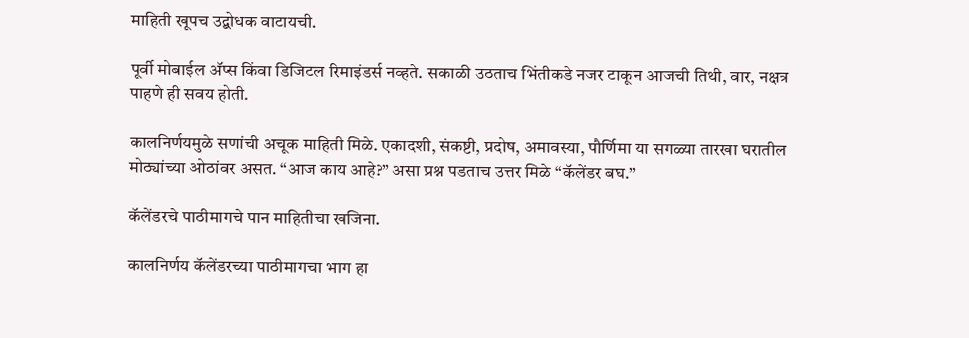माहिती खूपच उद्बोधक वाटायची.

पूर्वी मोबाईल अ‍ॅप्स किंवा डिजिटल रिमाइंडर्स नव्हते. सकाळी उठताच भिंतीकडे नजर टाकून आजची तिथी, वार, नक्षत्र पाहणे ही सवय होती.

कालनिर्णयमुळे सणांची अचूक माहिती मिळे. एकादशी, संकष्टी, प्रदोष, अमावस्या, पौर्णिमा या सगळ्या तारखा घरातील मोठ्यांच्या ओठांवर असत. “आज काय आहे?” असा प्रश्न पडताच उत्तर मिळे “कॅलेंडर बघ.”

कॅलेंडरचे पाठीमागचे पान माहितीचा खजिना.

कालनिर्णय कॅलेंडरच्या पाठीमागचा भाग हा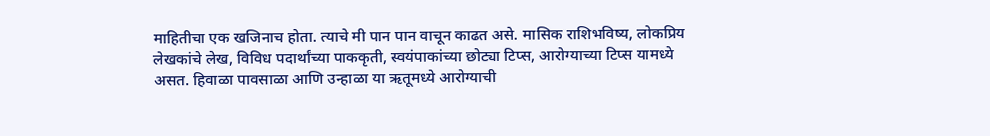माहितीचा एक खजिनाच होता. त्याचे मी पान पान वाचून काढत असे. मासिक राशिभविष्य, लोकप्रिय लेखकांचे लेख, विविध पदार्थांच्या पाककृती, स्वयंपाकांच्या छोट्या टिप्स, आरोग्याच्या टिप्स यामध्ये असत. हिवाळा पावसाळा आणि उन्हाळा या ऋतूमध्ये आरोग्याची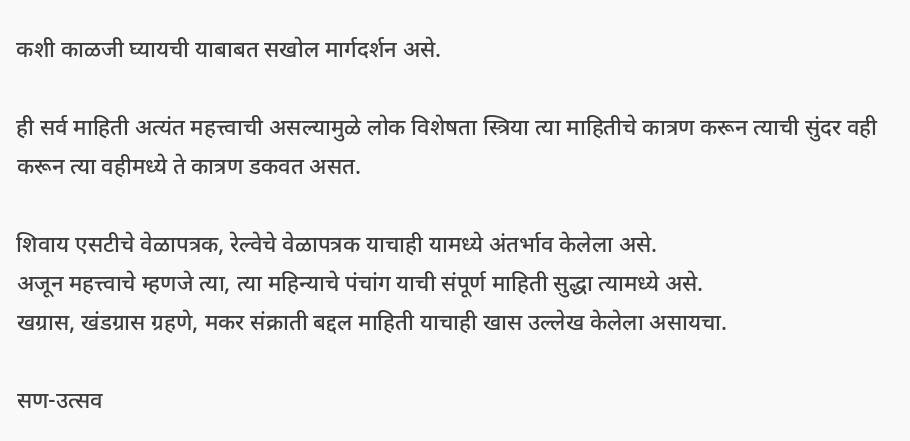कशी काळजी घ्यायची याबाबत सखोल मार्गदर्शन असे.

ही सर्व माहिती अत्यंत महत्त्वाची असल्यामुळे लोक विशेषता स्त्रिया त्या माहितीचे कात्रण करून त्याची सुंदर वही करून त्या वहीमध्ये ते कात्रण डकवत असत.

शिवाय एसटीचे वेळापत्रक, रेल्वेचे वेळापत्रक याचाही यामध्ये अंतर्भाव केलेला असे.
अजून महत्त्वाचे म्हणजे त्या, त्या महिन्याचे पंचांग याची संपूर्ण माहिती सुद्धा त्यामध्ये असे.
खग्रास, खंडग्रास ग्रहणे, मकर संक्राती बद्दल माहिती याचाही खास उल्लेख केलेला असायचा.

सण-उत्सव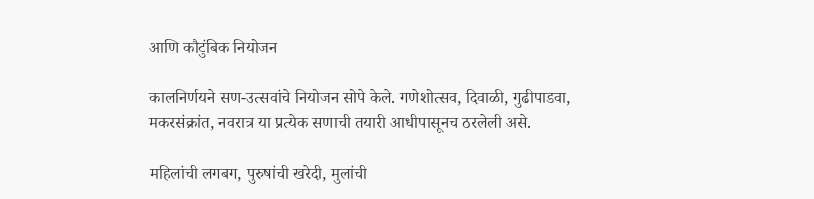आणि कौटुंबिक नियोजन

कालनिर्णयने सण-उत्सवांचे नियोजन सोपे केले. गणेशोत्सव, दिवाळी, गुढीपाडवा, मकरसंक्रांत, नवरात्र या प्रत्येक सणाची तयारी आधीपासूनच ठरलेली असे.

महिलांची लगबग, पुरुषांची खरेदी, मुलांची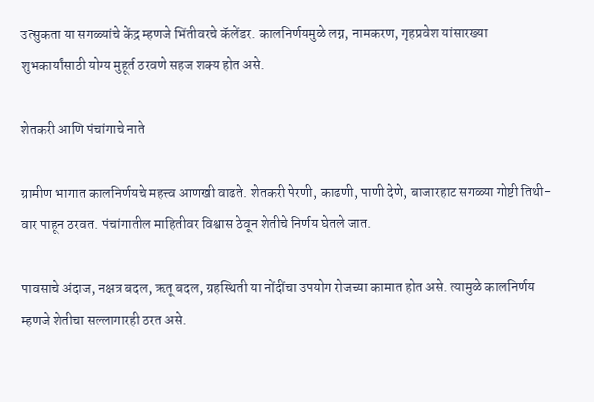उत्सुकता या सगळ्यांचे केंद्र म्हणजे भिंतीवरचे कॅलेंडर. कालनिर्णयमुळे लग्न, नामकरण, गृहप्रवेश यांसारख्या शुभकार्यांसाठी योग्य मुहूर्त ठरवणे सहज शक्य होत असे.

शेतकरी आणि पंचांगाचे नाते

ग्रामीण भागात कालनिर्णयचे महत्त्व आणखी वाढते. शेतकरी पेरणी, काढणी, पाणी देणे, बाजारहाट सगळ्या गोष्टी तिथी-वार पाहून ठरवत. पंचांगातील माहितीवर विश्वास ठेवून शेतीचे निर्णय घेतले जात.

पावसाचे अंदाज, नक्षत्र बदल, ऋतू बदल, ग्रहस्थिती या नोंदींचा उपयोग रोजच्या कामात होत असे. त्यामुळे कालनिर्णय म्हणजे शेतीचा सल्लागारही ठरत असे.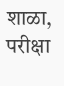शाळा, परीक्षा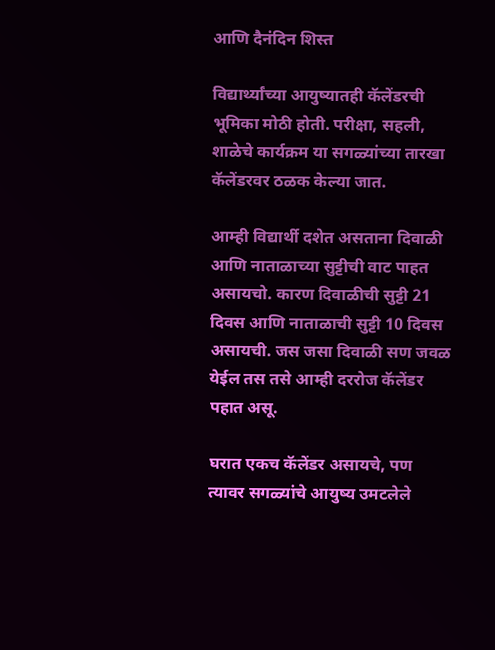आणि दैनंदिन शिस्त

विद्यार्थ्यांच्या आयुष्यातही कॅलेंडरची भूमिका मोठी होती. परीक्षा, सहली, शाळेचे कार्यक्रम या सगळ्यांच्या तारखा कॅलेंडरवर ठळक केल्या जात.

आम्ही विद्यार्थी दशेत असताना दिवाळी आणि नाताळाच्या सुट्टीची वाट पाहत असायचो. कारण दिवाळीची सुट्टी 21 दिवस आणि नाताळाची सुट्टी 10 दिवस असायची. जस जसा दिवाळी सण जवळ येईल तस तसे आम्ही दररोज कॅलेंडर पहात असू.

घरात एकच कॅलेंडर असायचे, पण त्यावर सगळ्यांचे आयुष्य उमटलेले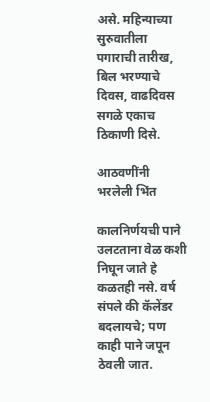असे. महिन्याच्या सुरुवातीला पगाराची तारीख, बिल भरण्याचे दिवस, वाढदिवस सगळे एकाच ठिकाणी दिसे.

आठवणींनी भरलेली भिंत

कालनिर्णयची पाने उलटताना वेळ कशी निघून जाते हे कळतही नसे. वर्ष संपले की कॅलेंडर बदलायचे; पण काही पाने जपून ठेवली जात.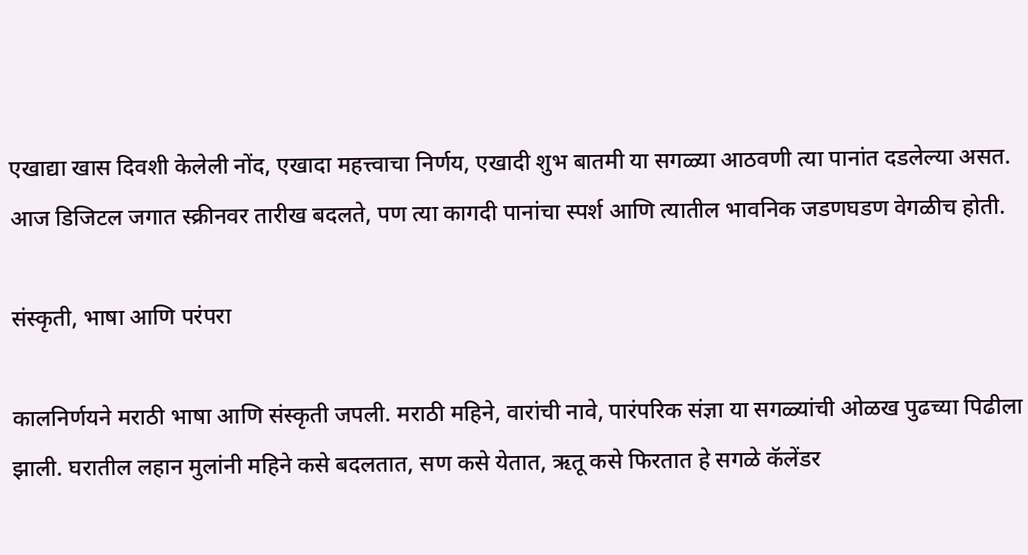एखाद्या खास दिवशी केलेली नोंद, एखादा महत्त्वाचा निर्णय, एखादी शुभ बातमी या सगळ्या आठवणी त्या पानांत दडलेल्या असत. आज डिजिटल जगात स्क्रीनवर तारीख बदलते, पण त्या कागदी पानांचा स्पर्श आणि त्यातील भावनिक जडणघडण वेगळीच होती.

संस्कृती, भाषा आणि परंपरा

कालनिर्णयने मराठी भाषा आणि संस्कृती जपली. मराठी महिने, वारांची नावे, पारंपरिक संज्ञा या सगळ्यांची ओळख पुढच्या पिढीला झाली. घरातील लहान मुलांनी महिने कसे बदलतात, सण कसे येतात, ऋतू कसे फिरतात हे सगळे कॅलेंडर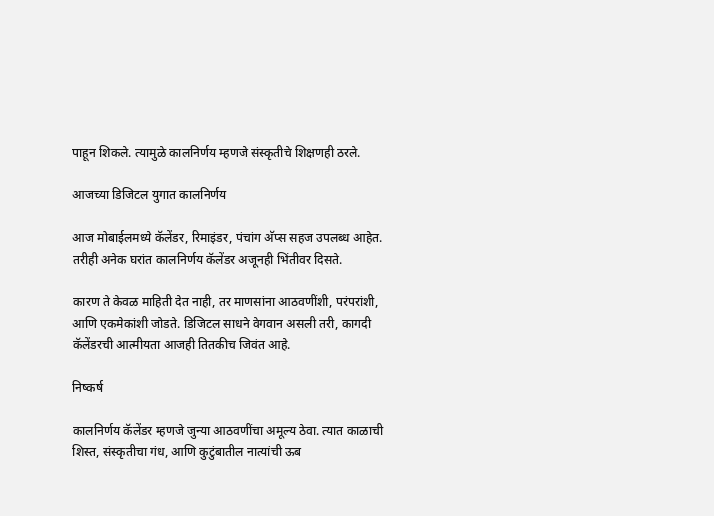पाहून शिकले. त्यामुळे कालनिर्णय म्हणजे संस्कृतीचे शिक्षणही ठरले.

आजच्या डिजिटल युगात कालनिर्णय

आज मोबाईलमध्ये कॅलेंडर, रिमाइंडर, पंचांग अ‍ॅप्स सहज उपलब्ध आहेत. तरीही अनेक घरांत कालनिर्णय कॅलेंडर अजूनही भिंतीवर दिसते.

कारण ते केवळ माहिती देत नाही, तर माणसांना आठवणींशी, परंपरांशी, आणि एकमेकांशी जोडते. डिजिटल साधने वेगवान असली तरी, कागदी कॅलेंडरची आत्मीयता आजही तितकीच जिवंत आहे.

निष्कर्ष

कालनिर्णय कॅलेंडर म्हणजे जुन्या आठवणींचा अमूल्य ठेवा. त्यात काळाची शिस्त, संस्कृतीचा गंध, आणि कुटुंबातील नात्यांची ऊब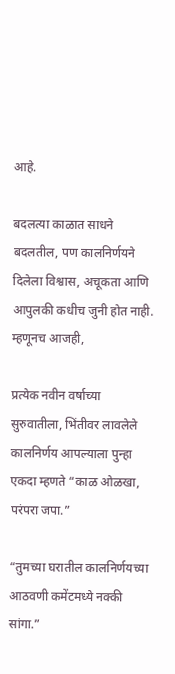आहे.

बदलत्या काळात साधने बदलतील, पण कालनिर्णयने दिलेला विश्वास, अचूकता आणि आपुलकी कधीच जुनी होत नाही. म्हणूनच आजही,

प्रत्येक नवीन वर्षाच्या सुरुवातीला, भिंतीवर लावलेले कालनिर्णय आपल्याला पुन्हा एकदा म्हणते “काळ ओळखा, परंपरा जपा.”

“तुमच्या घरातील कालनिर्णयच्या आठवणी कमेंटमध्ये नक्की सांगा.”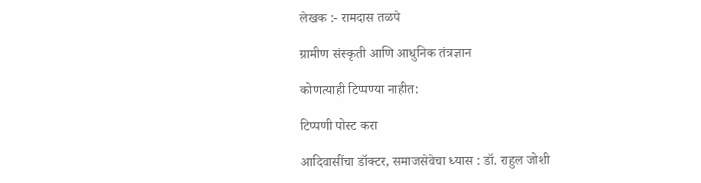लेखक :- रामदास तळपे

ग्रामीण संस्कृती आणि आधुनिक तंत्रज्ञान

कोणत्याही टिप्पण्‍या नाहीत:

टिप्पणी पोस्ट करा

आदिवासींचा डॉक्टर, समाजसेवेचा ध्यास : डॉ. राहुल जोशी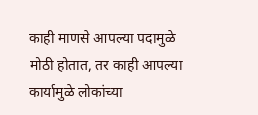काही माणसे आपल्या पदामुळे मोठी होतात, तर काही आपल्या कार्यामुळे लोकांच्या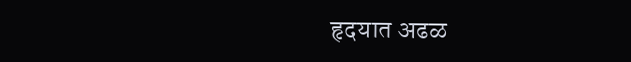हृदयात अढळ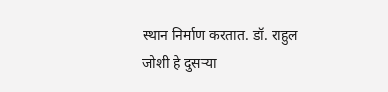स्थान निर्माण करतात. डॉ. राहुल जोशी हे दुसऱ्या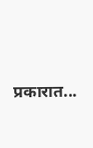प्रकारात...